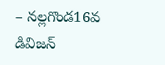– నల్లగొండ16వ డివిజన్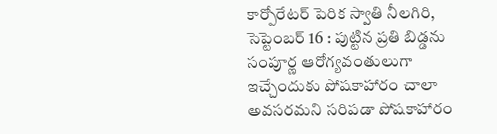కార్పోరేటర్ పెరిక స్వాతి నీలగిరి, సెప్టెంబర్ 16 : పుట్టిన ప్రతి బిడ్డను సంపూర్ణ ఆరోగ్యవంతులుగా ఇచ్చేందుకు పోషకాహారం చాలా అవసరమని సరిపడా పోషకాహారం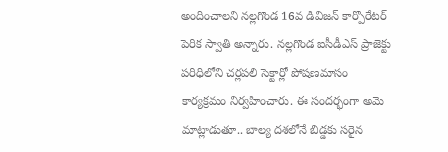అందించాలని నల్లగొండ 16వ డివిజన్ కార్పొరేటర్ పెరిక స్వాతి అన్నారు. నల్లగొండ ఐసీడీఎస్ ప్రాజెక్టు పరిధిలోని చర్లపలి సెక్టార్లో పోషణమాసం కార్యక్రమం నిర్వహించారు. ఈ సందర్భంగా అమె మాట్లాడుతూ.. బాల్య దశలోనే బిడ్డకు సరైన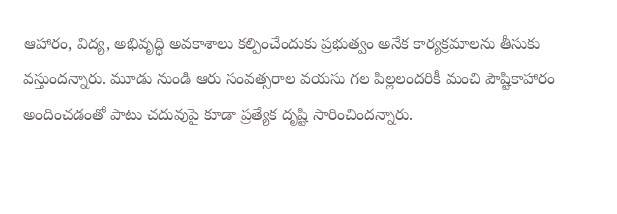ఆహారం, విద్య, అభివృద్ధి అవకాశాలు కల్పించేందుకు ప్రభుత్వం అనేక కార్యక్రమాలను తీసుకు వస్తుందన్నారు. మూడు నుండి ఆరు సంవత్సరాల వయసు గల పిల్లలందరికీ మంచి పౌష్టికాహారం అందించడంతో పాటు చదువుపై కూడా ప్రత్యేక దృష్టి సారించిందన్నారు.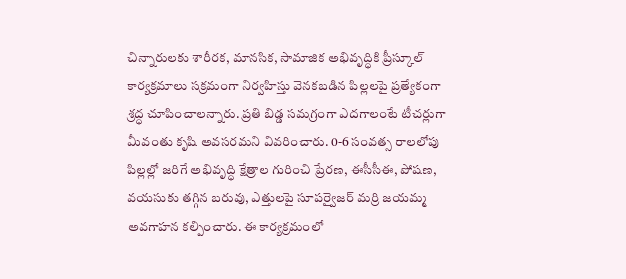చిన్నారులకు శారీరక, మానసిక, సామాజిక అభివృద్ధికి ప్రీస్కూల్ కార్యక్రమాలు సక్రమంగా నిర్వహిస్తు వెనకబడిన పిల్లలపై ప్రత్యేకంగా శ్రద్ధ చూపించాలన్నారు. ప్రతి బిడ్డ సమగ్రంగా ఎదగాలంటే టీచర్లుగా మీవంతు కృషి అవసరమని వివరించారు. 0-6 సంవత్స రాలలోపు పిల్లల్లో జరిగే అభివృద్ధి క్షేత్రాల గురించి ప్రేరణ, ఈసీసీఈ, పోషణ, వయసుకు తగ్గిన బరువు, ఎత్తులపై సూపర్వైజర్ మర్రి జయమ్మ అవగాహన కల్పించారు. ఈ కార్యక్రమంలో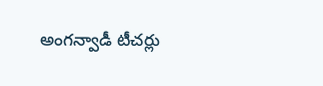అంగన్వాడీ టీచర్లు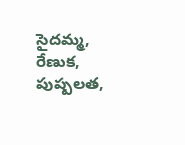సైదమ్మ, రేణుక, పుష్పలత,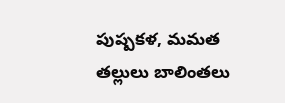పుష్పకళ, మమత తల్లులు బాలింతలు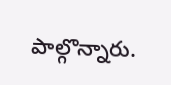పాల్గొన్నారు.